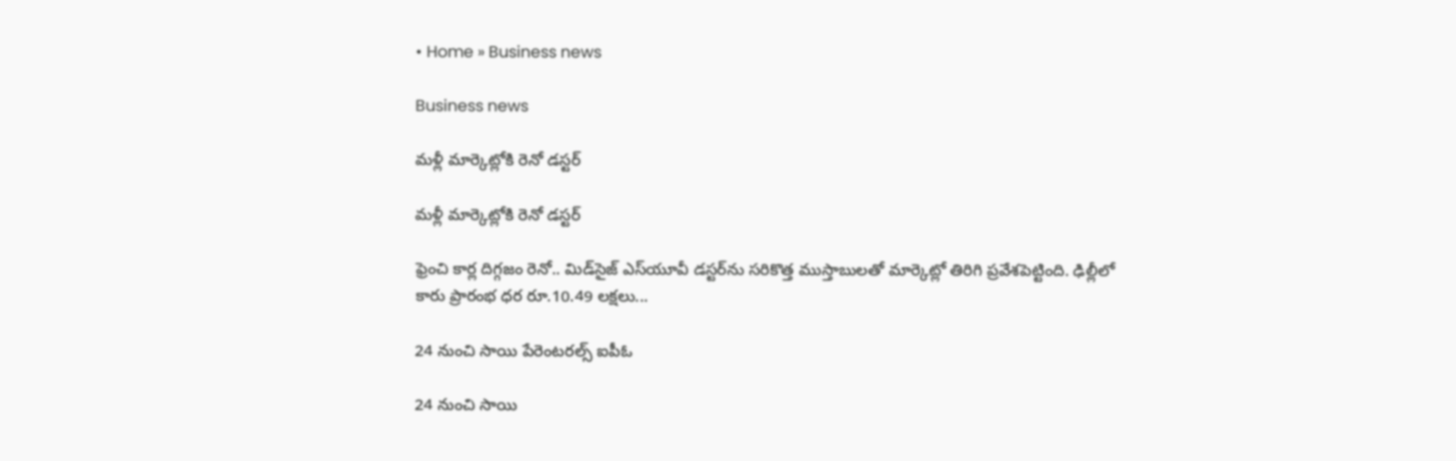• Home » Business news

Business news

మళ్లీ మార్కెట్లోకి రెనో డస్టర్‌

మళ్లీ మార్కెట్లోకి రెనో డస్టర్‌

ఫ్రెంచి కార్ల దిగ్గజం రెనో.. మిడ్‌సైజ్‌ ఎస్‌యూవీ డస్టర్‌ను సరికొత్త ముస్తాబులతో మార్కెట్లో తిరిగి ప్రవేశపెట్టింది. ఢిల్లీలో కారు ప్రారంభ ధర రూ.10.49 లక్షలు...

24 నుంచి సాయి పేరెంటరల్స్‌ ఐపీఓ

24 నుంచి సాయి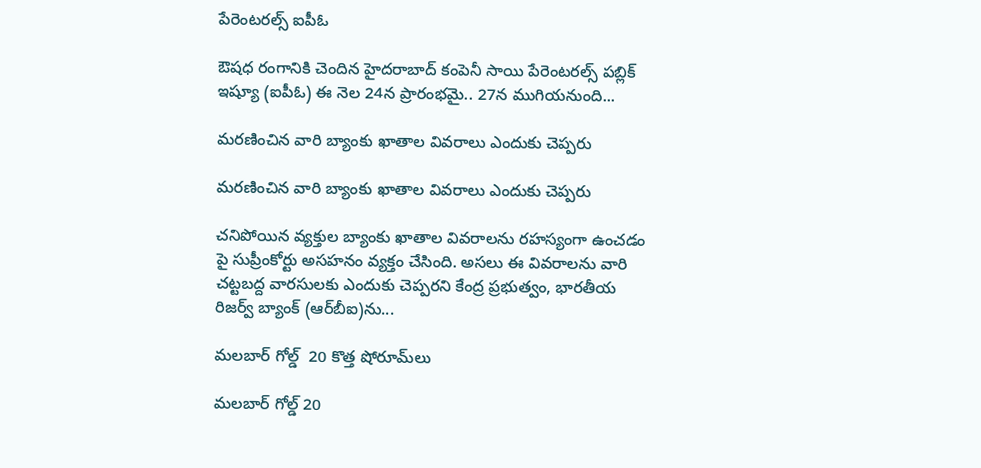పేరెంటరల్స్‌ ఐపీఓ

ఔషధ రంగానికి చెందిన హైదరాబాద్‌ కంపెనీ సాయి పేరెంటరల్స్‌ పబ్లిక్‌ ఇష్యూ (ఐపీఓ) ఈ నెల 24న ప్రారంభమై.. 27న ముగియనుంది...

మరణించిన వారి బ్యాంకు ఖాతాల వివరాలు ఎందుకు చెప్పరు

మరణించిన వారి బ్యాంకు ఖాతాల వివరాలు ఎందుకు చెప్పరు

చనిపోయిన వ్యక్తుల బ్యాంకు ఖాతాల వివరాలను రహస్యంగా ఉంచడం పై సుప్రీంకోర్టు అసహనం వ్యక్తం చేసింది. అసలు ఈ వివరాలను వారి చట్టబద్ద వారసులకు ఎందుకు చెప్పరని కేంద్ర ప్రభుత్వం, భారతీయ రిజర్వ్‌ బ్యాంక్‌ (ఆర్‌బీఐ)ను...

మలబార్‌ గోల్డ్‌  20 కొత్త షోరూమ్‌లు

మలబార్‌ గోల్డ్‌ 20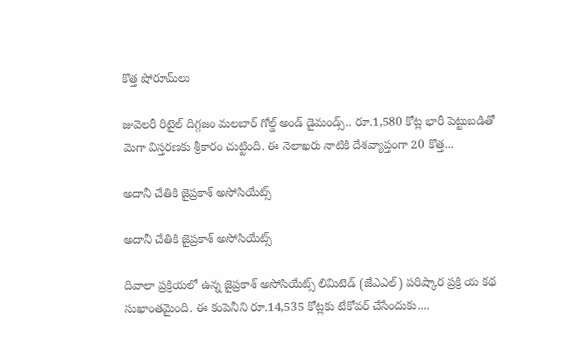కొత్త షోరూమ్‌లు

జువెలరీ రిటైల్‌ దిగ్గజం మలబార్‌ గోల్డ్‌ అండ్‌ డైమండ్స్‌.. రూ.1,580 కోట్ల భారీ పెట్టుబడితో మెగా విస్తరణకు శ్రీకారం చుట్టింది. ఈ నెలాఖరు నాటికి దేశవ్యాప్తంగా 20 కొత్త...

అదానీ చేతికి జైప్రకాశ్‌ అసోసియేట్స్‌

అదానీ చేతికి జైప్రకాశ్‌ అసోసియేట్స్‌

దివాలా ప్రక్రియలో ఉన్న జైప్రకాశ్‌ అసోసియేట్స్‌ లిమిటెడ్‌ (జేఎఎల్‌) పరిష్కార ప్రక్రి య కథ సుఖాంతమైంది. ఈ కంపెనీని రూ.14,535 కోట్లకు టేకోవర్‌ చేసేందుకు....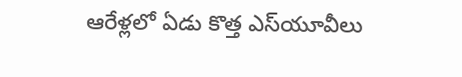ఆరేళ్లలో ఏడు కొత్త ఎస్‌యూవీలు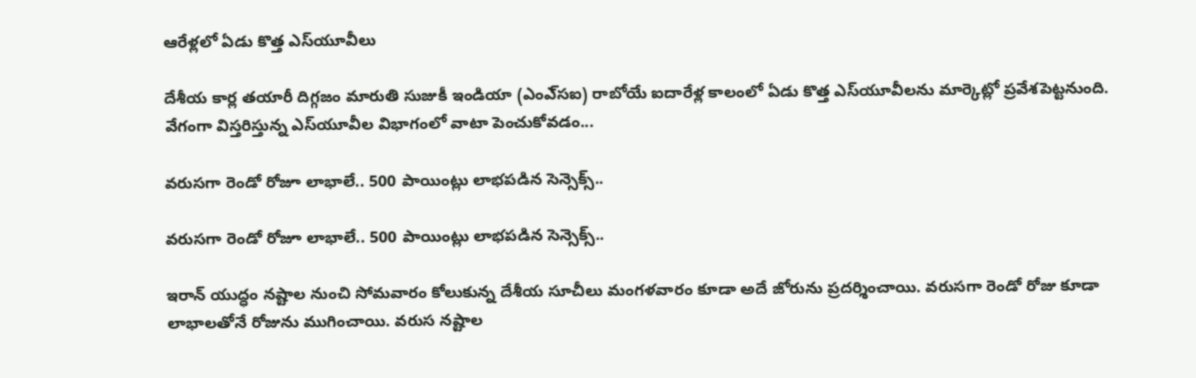ఆరేళ్లలో ఏడు కొత్త ఎస్‌యూవీలు

దేశీయ కార్ల తయారీ దిగ్గజం మారుతి సుజుకీ ఇండియా (ఎంఎ్‌సఐ) రాబోయే ఐదారేళ్ల కాలంలో ఏడు కొత్త ఎస్‌యూవీలను మార్కెట్లో ప్రవేశపెట్టనుంది. వేగంగా విస్తరిస్తున్న ఎస్‌యూవీల విభాగంలో వాటా పెంచుకోవడం...

వరుసగా రెండో రోజూ లాభాలే.. 500 పాయింట్లు లాభపడిన సెన్సెక్స్..

వరుసగా రెండో రోజూ లాభాలే.. 500 పాయింట్లు లాభపడిన సెన్సెక్స్..

ఇరాన్ యుద్ధం నష్టాల నుంచి సోమవారం కోలుకున్న దేశీయ సూచీలు మంగళవారం కూడా అదే జోరును ప్రదర్శించాయి. వరుసగా రెండో రోజు కూడా లాభాలతోనే రోజును ముగించాయి. వరుస నష్టాల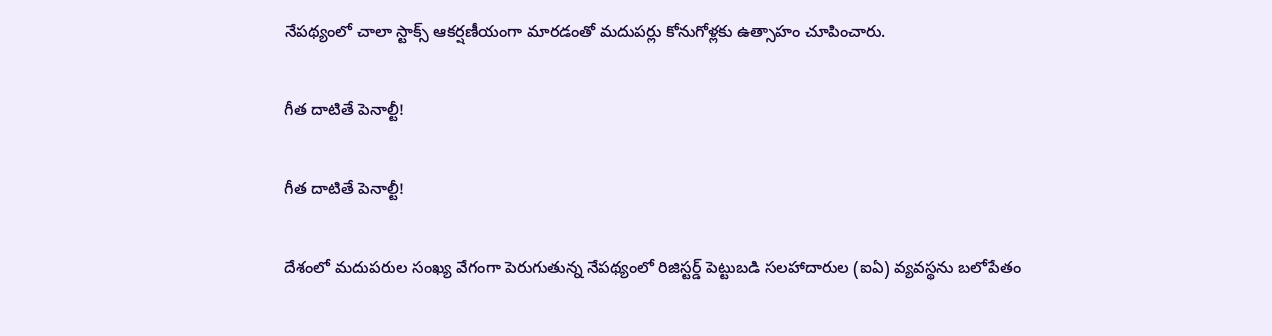నేపథ్యంలో చాలా స్టాక్స్ ఆకర్షణీయంగా మారడంతో మదుపర్లు కోనుగోళ్లకు ఉత్సాహం చూపించారు.

గీత దాటితే పెనాల్టీ!

గీత దాటితే పెనాల్టీ!

దేశంలో మదుపరుల సంఖ్య వేగంగా పెరుగుతున్న నేపథ్యంలో రిజిస్టర్డ్‌ పెట్టుబడి సలహాదారుల (ఐఏ) వ్యవస్థను బలోపేతం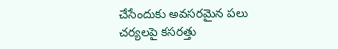చేసేందుకు అవసరమైన పలు చర్యలపై కసరత్తు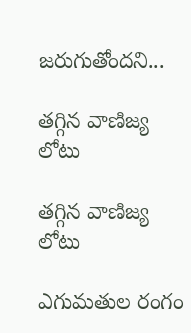జరుగుతోందని...

తగ్గిన వాణిజ్య లోటు

తగ్గిన వాణిజ్య లోటు

ఎగుమతుల రంగం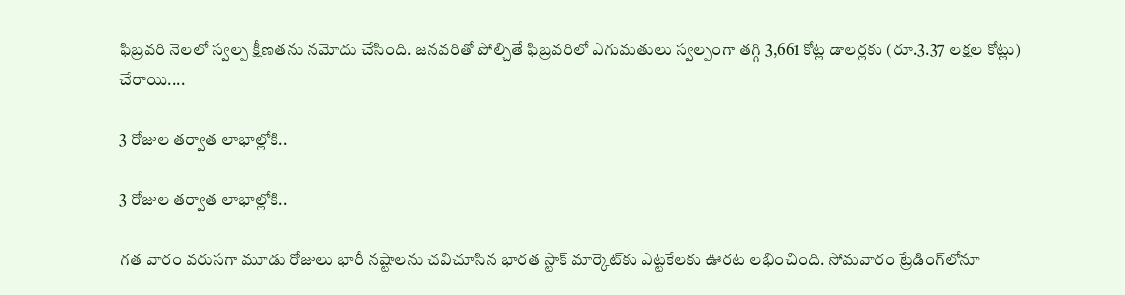ఫిబ్రవరి నెలలో స్వల్ప క్షీణతను నమోదు చేసింది. జనవరితో పోల్చితే ఫిబ్రవరిలో ఎగుమతులు స్వల్పంగా తగ్గి 3,661 కోట్ల డాలర్లకు (రూ.3.37 లక్షల కోట్లు) చేరాయి....

3 రోజుల తర్వాత లాభాల్లోకి..

3 రోజుల తర్వాత లాభాల్లోకి..

గత వారం వరుసగా మూడు రోజులు భారీ నష్టాలను చవిచూసిన భారత స్టాక్‌ మార్కెట్‌కు ఎట్టకేలకు ఊరట లభించింది. సోమవారం ట్రేడింగ్‌లోనూ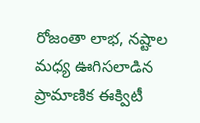రోజంతా లాభ, నష్టాల మధ్య ఊగిసలాడిన ప్రామాణిక ఈక్విటీ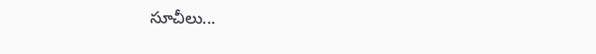సూచీలు...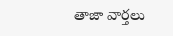తాజా వార్తలు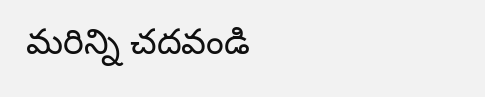మరిన్ని చదవండి